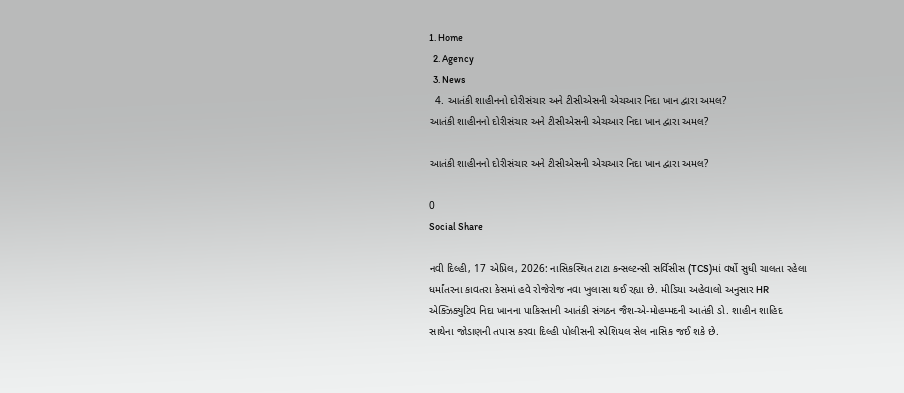1. Home
  2. Agency
  3. News
  4. આતંકી શાહીનનો દોરીસંચાર અને ટીસીએસની એચઆર નિદા ખાન દ્વારા અમલ?
આતંકી શાહીનનો દોરીસંચાર અને ટીસીએસની એચઆર નિદા ખાન દ્વારા અમલ?

આતંકી શાહીનનો દોરીસંચાર અને ટીસીએસની એચઆર નિદા ખાન દ્વારા અમલ?

0
Social Share

નવી દિલ્હી, 17 એપ્રિલ, 2026: નાસિકસ્થિત ટાટા કન્સલ્ટન્સી સર્વિસીસ (TCS)માં વર્ષો સુધી ચાલતા રહેલા ધર્માંતરના કાવતરા કેસમાં હવે રોજેરોજ નવા ખુલાસા થઈ રહ્યા છે. મીડિયા અહેવાલો અનુસાર HR એક્ઝિક્યુટિવ નિદા ખાનના પાકિસ્તાની આતંકી સંગઠન જૈશ-એ-મોહમ્મદની આતંકી ડો. શાહીન શાહિદ સાથેના જોડાણની તપાસ કરવા દિલ્હી પોલીસની સ્પેશિયલ સેલ નાસિક જઈ શકે છે.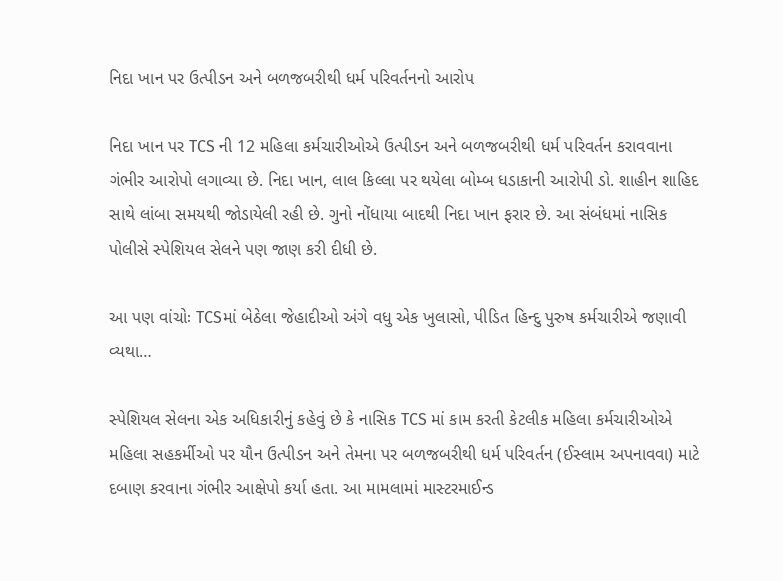નિદા ખાન પર ઉત્પીડન અને બળજબરીથી ધર્મ પરિવર્તનનો આરોપ

નિદા ખાન પર TCS ની 12 મહિલા કર્મચારીઓએ ઉત્પીડન અને બળજબરીથી ધર્મ પરિવર્તન કરાવવાના ગંભીર આરોપો લગાવ્યા છે. નિદા ખાન, લાલ કિલ્લા પર થયેલા બોમ્બ ધડાકાની આરોપી ડો. શાહીન શાહિદ સાથે લાંબા સમયથી જોડાયેલી રહી છે. ગુનો નોંધાયા બાદથી નિદા ખાન ફરાર છે. આ સંબંધમાં નાસિક પોલીસે સ્પેશિયલ સેલને પણ જાણ કરી દીધી છે.

આ પણ વાંચોઃ TCSમાં બેઠેલા જેહાદીઓ અંગે વધુ એક ખુલાસો, પીડિત હિન્દુ પુરુષ કર્મચારીએ જણાવી વ્યથા…

સ્પેશિયલ સેલના એક અધિકારીનું કહેવું છે કે નાસિક TCS માં કામ કરતી કેટલીક મહિલા કર્મચારીઓએ મહિલા સહકર્મીઓ પર યૌન ઉત્પીડન અને તેમના પર બળજબરીથી ધર્મ પરિવર્તન (ઈસ્લામ અપનાવવા) માટે દબાણ કરવાના ગંભીર આક્ષેપો કર્યા હતા. આ મામલામાં માસ્ટરમાઈન્ડ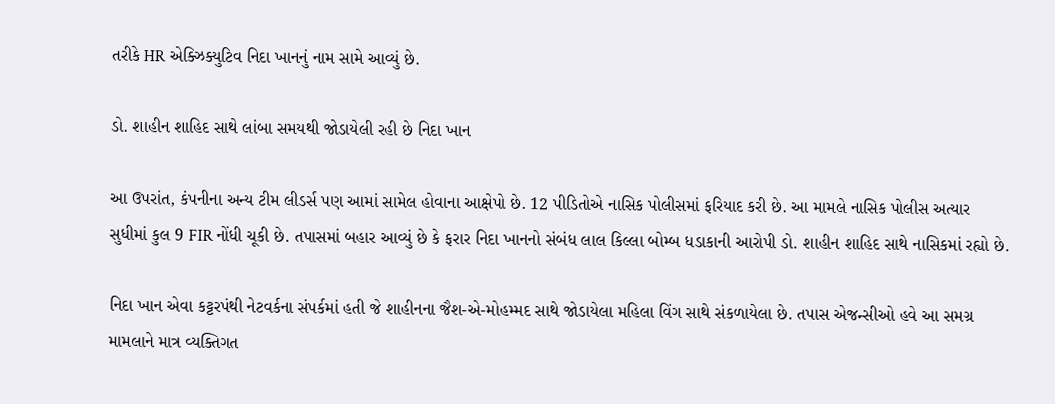તરીકે HR એક્ઝિક્યુટિવ નિદા ખાનનું નામ સામે આવ્યું છે.

ડો. શાહીન શાહિદ સાથે લાંબા સમયથી જોડાયેલી રહી છે નિદા ખાન

આ ઉપરાંત, કંપનીના અન્ય ટીમ લીડર્સ પણ આમાં સામેલ હોવાના આક્ષેપો છે. 12 પીડિતોએ નાસિક પોલીસમાં ફરિયાદ કરી છે. આ મામલે નાસિક પોલીસ અત્યાર સુધીમાં કુલ 9 FIR નોંધી ચૂકી છે. તપાસમાં બહાર આવ્યું છે કે ફરાર નિદા ખાનનો સંબંધ લાલ કિલ્લા બોમ્બ ધડાકાની આરોપી ડો. શાહીન શાહિદ સાથે નાસિકમાં રહ્યો છે.

નિદા ખાન એવા કટ્ટરપંથી નેટવર્કના સંપર્કમાં હતી જે શાહીનના જૈશ-એ-મોહમ્મદ સાથે જોડાયેલા મહિલા વિંગ સાથે સંકળાયેલા છે. તપાસ એજન્સીઓ હવે આ સમગ્ર મામલાને માત્ર વ્યક્તિગત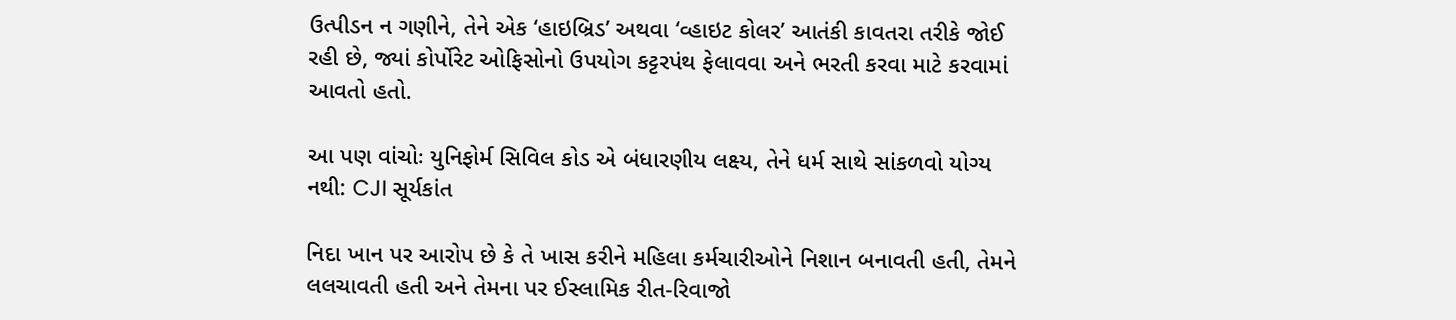ઉત્પીડન ન ગણીને, તેને એક ‘હાઇબ્રિડ’ અથવા ‘વ્હાઇટ કોલર’ આતંકી કાવતરા તરીકે જોઈ રહી છે, જ્યાં કોર્પોરેટ ઓફિસોનો ઉપયોગ કટ્ટરપંથ ફેલાવવા અને ભરતી કરવા માટે કરવામાં આવતો હતો.

આ પણ વાંચોઃ યુનિફોર્મ સિવિલ કોડ એ બંધારણીય લક્ષ્ય, તેને ધર્મ સાથે સાંકળવો યોગ્ય નથી: CJI સૂર્યકાંત

નિદા ખાન પર આરોપ છે કે તે ખાસ કરીને મહિલા કર્મચારીઓને નિશાન બનાવતી હતી, તેમને લલચાવતી હતી અને તેમના પર ઈસ્લામિક રીત-રિવાજો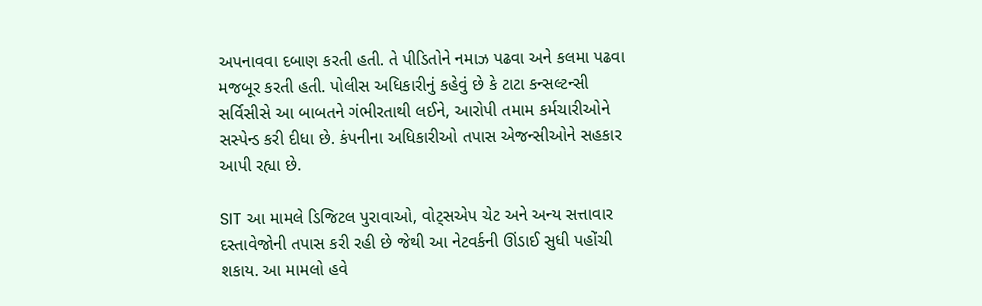અપનાવવા દબાણ કરતી હતી. તે પીડિતોને નમાઝ પઢવા અને કલમા પઢવા મજબૂર કરતી હતી. પોલીસ અધિકારીનું કહેવું છે કે ટાટા કન્સલ્ટન્સી સર્વિસીસે આ બાબતને ગંભીરતાથી લઈને, આરોપી તમામ કર્મચારીઓને સસ્પેન્ડ કરી દીધા છે. કંપનીના અધિકારીઓ તપાસ એજન્સીઓને સહકાર આપી રહ્યા છે.

SIT આ મામલે ડિજિટલ પુરાવાઓ, વોટ્સએપ ચેટ અને અન્ય સત્તાવાર દસ્તાવેજોની તપાસ કરી રહી છે જેથી આ નેટવર્કની ઊંડાઈ સુધી પહોંચી શકાય. આ મામલો હવે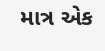માત્ર એક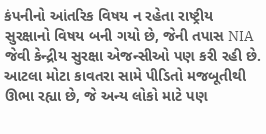કંપનીનો આંતરિક વિષય ન રહેતા રાષ્ટ્રીય સુરક્ષાનો વિષય બની ગયો છે, જેની તપાસ NIA જેવી કેન્દ્રીય સુરક્ષા એજન્સીઓ પણ કરી રહી છે. આટલા મોટા કાવતરા સામે પીડિતો મજબૂતીથી ઊભા રહ્યા છે, જે અન્ય લોકો માટે પણ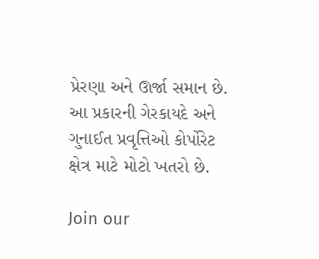પ્રેરણા અને ઊર્જા સમાન છે. આ પ્રકારની ગેરકાયદે અને ગુનાઈત પ્રવૃત્તિઓ કોર્પોરેટ ક્ષેત્ર માટે મોટો ખતરો છે.

Join our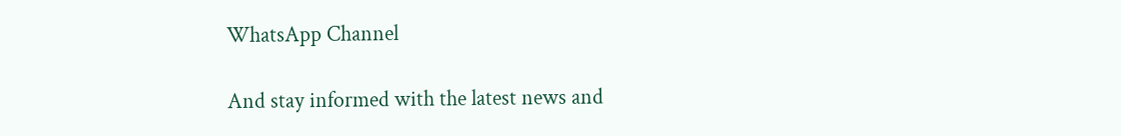WhatsApp Channel

And stay informed with the latest news and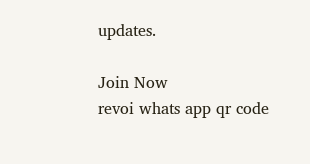updates.

Join Now
revoi whats app qr code